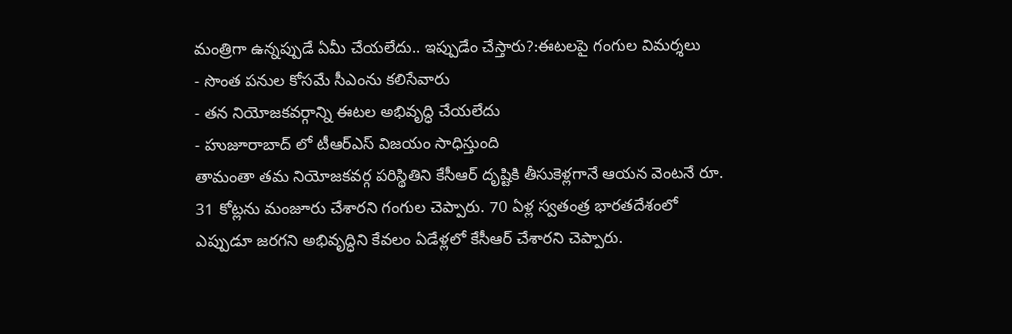మంత్రిగా ఉన్నప్పుడే ఏమీ చేయలేదు.. ఇప్పుడేం చేస్తారు?:ఈటలపై గంగుల విమర్శలు
- సొంత పనుల కోసమే సీఎంను కలిసేవారు
- తన నియోజకవర్గాన్ని ఈటల అభివృద్ధి చేయలేదు
- హుజూరాబాద్ లో టీఆర్ఎస్ విజయం సాధిస్తుంది
తామంతా తమ నియోజకవర్గ పరిస్థితిని కేసీఆర్ దృష్టికి తీసుకెళ్లగానే ఆయన వెంటనే రూ. 31 కోట్లను మంజూరు చేశారని గంగుల చెప్పారు. 70 ఏళ్ల స్వతంత్ర భారతదేశంలో ఎప్పుడూ జరగని అభివృద్ధిని కేవలం ఏడేళ్లలో కేసీఆర్ చేశారని చెప్పారు.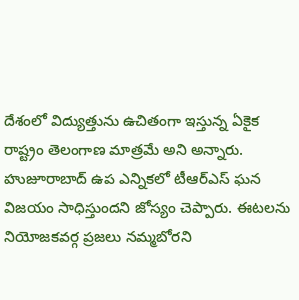దేశంలో విద్యుత్తును ఉచితంగా ఇస్తున్న ఏకైక రాష్ట్రం తెలంగాణ మాత్రమే అని అన్నారు. హుజూరాబాద్ ఉప ఎన్నికలో టీఆర్ఎస్ ఘన విజయం సాధిస్తుందని జోస్యం చెప్పారు. ఈటలను నియోజకవర్గ ప్రజలు నమ్మబోరని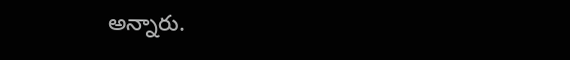అన్నారు.